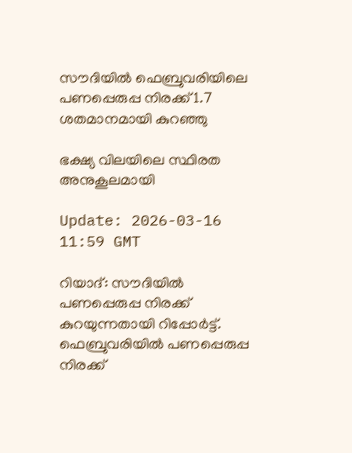സൗദിയിൽ ഫെബ്രുവരിയിലെ പണപ്പെരുപ്പ നിരക്ക് 1.7 ശതമാനമായി കുറഞ്ഞു

ഭക്ഷ്യ വിലയിലെ സ്ഥിരത അനുകൂലമായി

Update: 2026-03-16 11:59 GMT

റിയാദ്: സൗദിയിൽ പണപ്പെരുപ്പ നിരക്ക് കുറയുന്നതായി റിപ്പോർട്ട്. ഫെബ്രുവരിയിൽ പണപ്പെരുപ്പ നിരക്ക്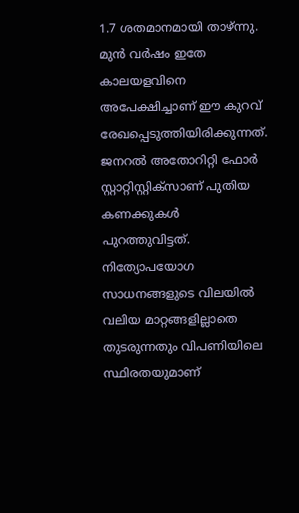1.7 ശതമാനമായി താഴ്ന്നു. മുൻ വർഷം ഇതേ കാലയളവിനെ അപേക്ഷിച്ചാണ് ഈ കുറവ് രേഖപ്പെടുത്തിയിരിക്കുന്നത്. ജനറൽ അതോറിറ്റി ഫോർ സ്റ്റാറ്റിസ്റ്റിക്‌സാണ് പുതിയ കണക്കുകൾ പുറത്തുവിട്ടത്. നിത്യോപയോഗ സാധനങ്ങളുടെ വിലയിൽ വലിയ മാറ്റങ്ങളില്ലാതെ തുടരുന്നതും വിപണിയിലെ സ്ഥിരതയുമാണ്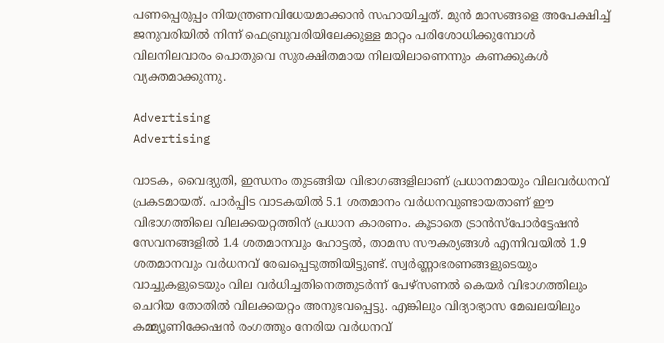പണപ്പെരുപ്പം നിയന്ത്രണവിധേയമാക്കാൻ സഹായിച്ചത്. മുൻ മാസങ്ങളെ അപേക്ഷിച്ച് ജനുവരിയിൽ നിന്ന് ഫെബ്രുവരിയിലേക്കുള്ള മാറ്റം പരിശോധിക്കുമ്പോൾ വിലനിലവാരം പൊതുവെ സുരക്ഷിതമായ നിലയിലാണെന്നും കണക്കുകൾ വ്യക്തമാക്കുന്നു.

Advertising
Advertising

വാടക, വൈദ്യുതി, ഇന്ധനം തുടങ്ങിയ വിഭാഗങ്ങളിലാണ് പ്രധാനമായും വിലവർധനവ് പ്രകടമായത്. പാർപ്പിട വാടകയിൽ 5.1 ശതമാനം വർധനവുണ്ടായതാണ് ഈ വിഭാഗത്തിലെ വിലക്കയറ്റത്തിന് പ്രധാന കാരണം. കൂടാതെ ട്രാൻസ്പോർട്ടേഷൻ സേവനങ്ങളിൽ 1.4 ശതമാനവും ഹോട്ടൽ, താമസ സൗകര്യങ്ങൾ എന്നിവയിൽ 1.9 ശതമാനവും വർധനവ് രേഖപ്പെടുത്തിയിട്ടുണ്ട്. സ്വർണ്ണാഭരണങ്ങളുടെയും വാച്ചുകളുടെയും വില വർധിച്ചതിനെത്തുടർന്ന് പേഴ്സണൽ കെയർ വിഭാഗത്തിലും ചെറിയ തോതിൽ വിലക്കയറ്റം അനുഭവപ്പെട്ടു. എങ്കിലും വിദ്യാഭ്യാസ മേഖലയിലും കമ്മ്യൂണിക്കേഷൻ രംഗത്തും നേരിയ വർധനവ്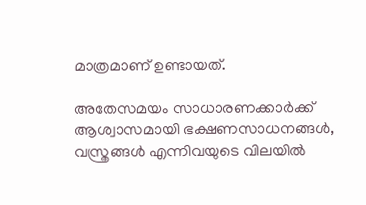മാത്രമാണ് ഉണ്ടായത്.

അതേസമയം സാധാരണക്കാർക്ക് ആശ്വാസമായി ഭക്ഷണസാധനങ്ങൾ, വസ്ത്രങ്ങൾ എന്നിവയുടെ വിലയിൽ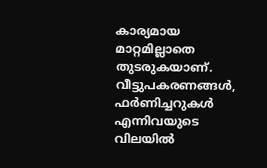കാര്യമായ മാറ്റമില്ലാതെ തുടരുകയാണ്. വീട്ടുപകരണങ്ങൾ, ഫർണിച്ചറുകൾ എന്നിവയുടെ വിലയിൽ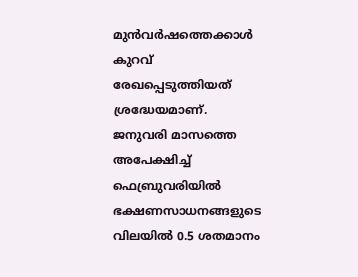മുൻവർഷത്തെക്കാൾ കുറവ് രേഖപ്പെടുത്തിയത് ശ്രദ്ധേയമാണ്. ജനുവരി മാസത്തെ അപേക്ഷിച്ച് ഫെബ്രുവരിയിൽ ഭക്ഷണസാധനങ്ങളുടെ വിലയിൽ 0.5 ശതമാനം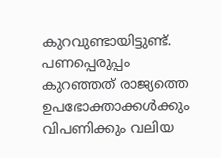കുറവുണ്ടായിട്ടുണ്ട്. പണപ്പെരുപ്പം കുറഞ്ഞത് രാജ്യത്തെ ഉപഭോക്താക്കൾക്കും വിപണിക്കും വലിയ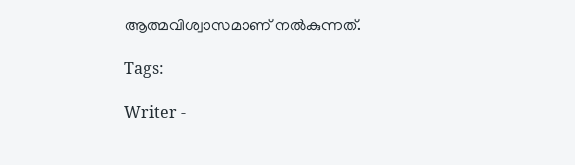ആത്മവിശ്വാസമാണ് നൽകുന്നത്.

Tags:

Writer -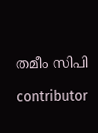തമീം സിപി

contributor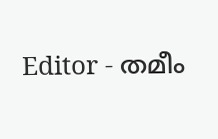Editor - തമീം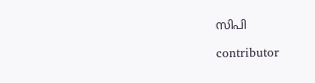സിപി

contributor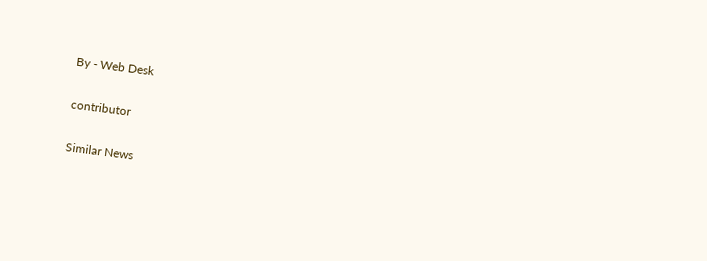By - Web Desk

contributor

Similar News